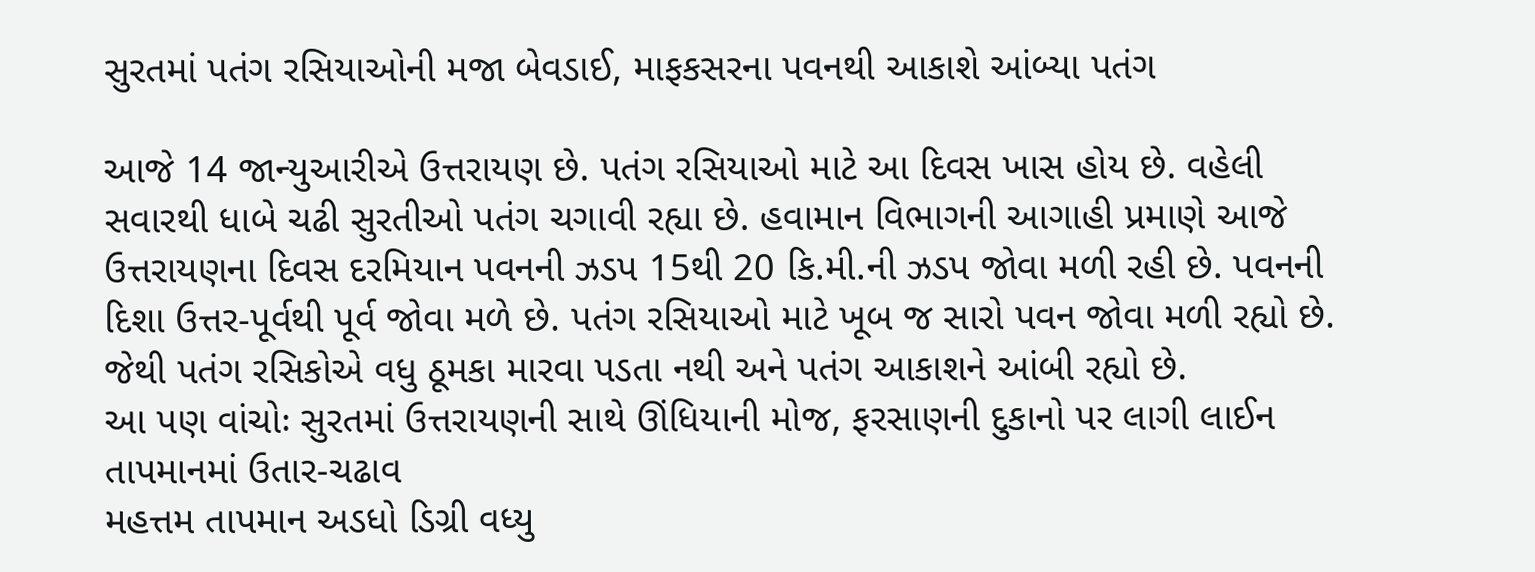સુરતમાં પતંગ રસિયાઓની મજા બેવડાઈ, માફકસરના પવનથી આકાશે આંબ્યા પતંગ

આજે 14 જાન્યુઆરીએ ઉત્તરાયણ છે. પતંગ રસિયાઓ માટે આ દિવસ ખાસ હોય છે. વહેલી સવારથી ધાબે ચઢી સુરતીઓ પતંગ ચગાવી રહ્યા છે. હવામાન વિભાગની આગાહી પ્રમાણે આજે ઉત્તરાયણના દિવસ દરમિયાન પવનની ઝડપ 15થી 20 કિ.મી.ની ઝડપ જોવા મળી રહી છે. પવનની દિશા ઉત્તર-પૂર્વથી પૂર્વ જોવા મળે છે. પતંગ રસિયાઓ માટે ખૂબ જ સારો પવન જોવા મળી રહ્યો છે. જેથી પતંગ રસિકોએ વધુ ઠૂમકા મારવા પડતા નથી અને પતંગ આકાશને આંબી રહ્યો છે.
આ પણ વાંચોઃ સુરતમાં ઉત્તરાયણની સાથે ઊંધિયાની મોજ, ફરસાણની દુકાનો પર લાગી લાઈન
તાપમાનમાં ઉતાર-ચઢાવ
મહત્તમ તાપમાન અડધો ડિગ્રી વધ્યુ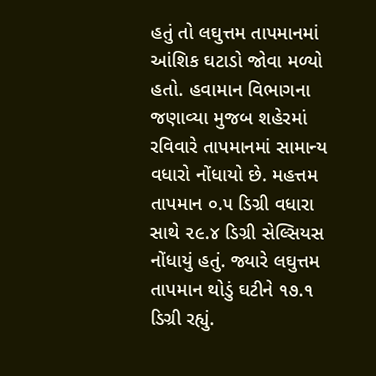હતું તો લઘુત્તમ તાપમાનમાં આંશિક ઘટાડો જોવા મળ્યો હતો. હવામાન વિભાગના જણાવ્યા મુજબ શહેરમાં રવિવારે તાપમાનમાં સામાન્ય વધારો નોંધાયો છે. મહત્તમ તાપમાન ૦.૫ ડિગ્રી વધારા સાથે ૨૯.૪ ડિગ્રી સેલ્સિયસ નોંધાયું હતું. જ્યારે લઘુત્તમ તાપમાન થોડું ઘટીને ૧૭.૧ ડિગ્રી રહ્યું.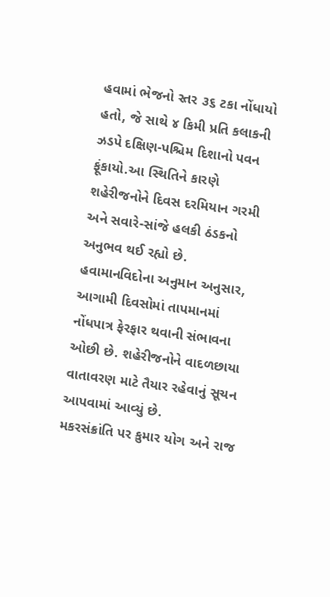હવામાં ભેજનો સ્તર ૩૬ ટકા નોંધાયો હતો, જે સાથે ૪ કિમી પ્રતિ કલાકની ઝડપે દક્ષિણ-પશ્ચિમ દિશાનો પવન ફૂંકાયો.આ સ્થિતિને કારણે શહેરીજનોને દિવસ દરમિયાન ગરમી અને સવારે-સાંજે હલકી ઠંડકનો અનુભવ થઈ રહ્યો છે. હવામાનવિદોના અનુમાન અનુસાર, આગામી દિવસોમાં તાપમાનમાં નોંધપાત્ર ફેરફાર થવાની સંભાવના ઓછી છે. શહેરીજનોને વાદળછાયા વાતાવરણ માટે તૈયાર રહેવાનું સૂચન આપવામાં આવ્યું છે.
મકરસંક્રાંતિ પર કુમાર યોગ અને રાજ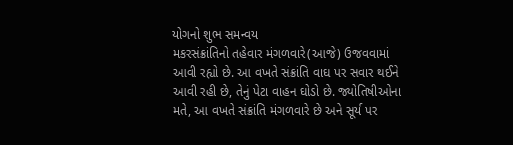યોગનો શુભ સમન્વય
મકરસંક્રાંતિનો તહેવાર મંગળવારે(આજે) ઉજવવામાં આવી રહ્યો છે. આ વખતે સંક્રાંતિ વાઘ પર સવાર થઈને આવી રહી છે, તેનું પેટા વાહન ઘોડો છે. જ્યોતિષીઓના મતે, આ વખતે સંક્રાંતિ મંગળવારે છે અને સૂર્ય પર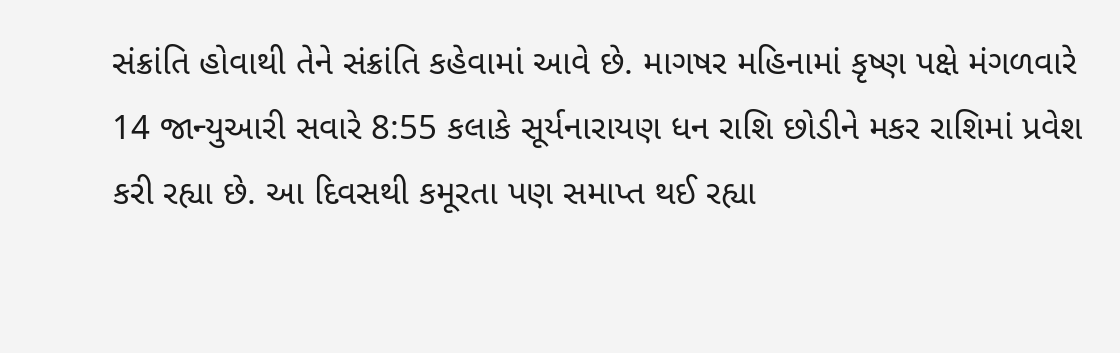સંક્રાંતિ હોવાથી તેને સંક્રાંતિ કહેવામાં આવે છે. માગષર મહિનામાં કૃષ્ણ પક્ષે મંગળવારે 14 જાન્યુઆરી સવારે 8:55 કલાકે સૂર્યનારાયણ ધન રાશિ છોડીને મકર રાશિમાં પ્રવેશ કરી રહ્યા છે. આ દિવસથી કમૂરતા પણ સમાપ્ત થઈ રહ્યા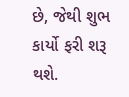છે, જેથી શુભ કાર્યો ફરી શરૂ થશે.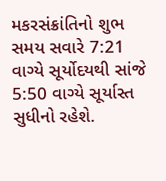મકરસંક્રાંતિનો શુભ સમય સવારે 7:21 વાગ્યે સૂર્યોદયથી સાંજે 5:50 વાગ્યે સૂર્યાસ્ત સુધીનો રહેશે.